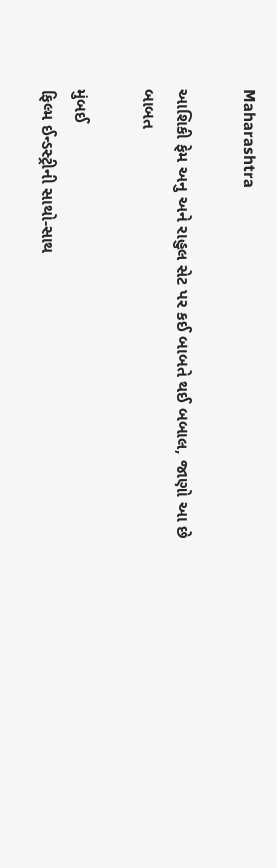Maharashtra

આશિકી ફેમ અનુ અને રાહુલ સેટ પર કઈ બાબતે થઈ બબાલ, જાણો આ છે બાબત

મુંબઈ
ફિલ્મ ઈન્ડસ્ટ્રીની સાથો-સાથ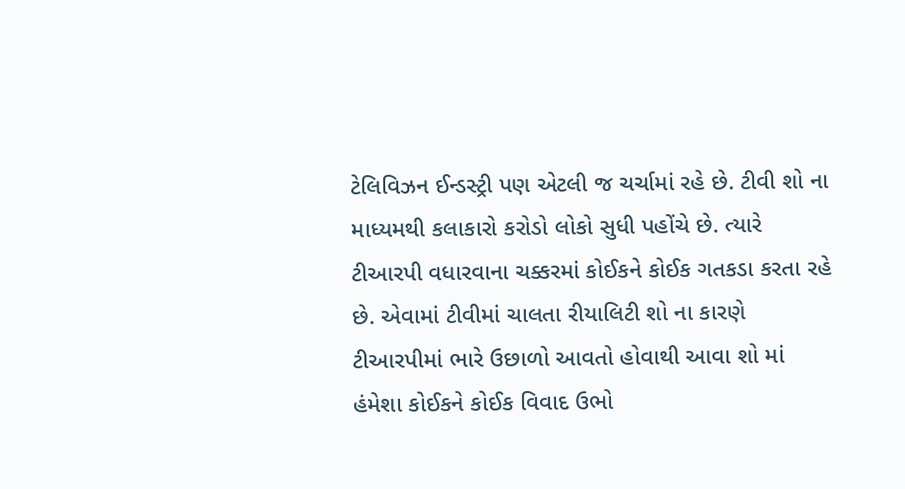ટેલિવિઝન ઈન્ડસ્ટ્રી પણ એટલી જ ચર્ચામાં રહે છે. ટીવી શો ના માધ્યમથી કલાકારો કરોડો લોકો સુધી પહોંચે છે. ત્યારે ટીઆરપી વધારવાના ચક્કરમાં કોઈકને કોઈક ગતકડા કરતા રહે છે. એવામાં ટીવીમાં ચાલતા રીયાલિટી શો ના કારણે ટીઆરપીમાં ભારે ઉછાળો આવતો હોવાથી આવા શો માં હંમેશા કોઈકને કોઈક વિવાદ ઉભો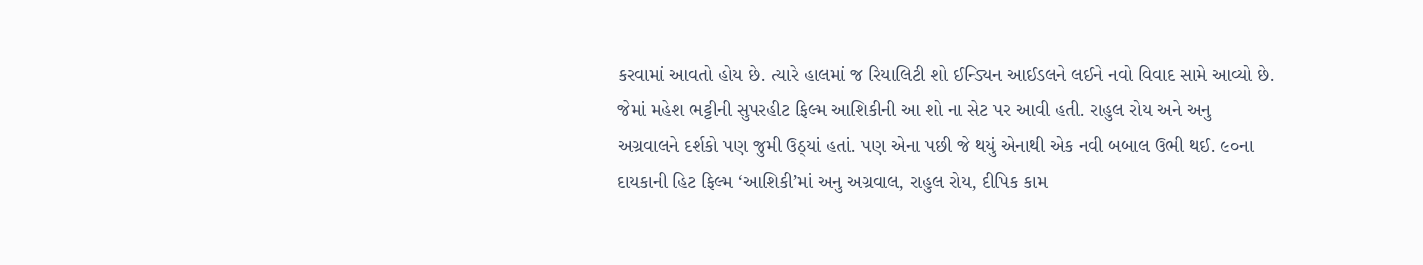કરવામાં આવતો હોય છે. ત્યારે હાલમાં જ રિયાલિટી શો ઈન્ડ્યિન આઈડલને લઈને નવો વિવાદ સામે આવ્યો છે. જેમાં મહેશ ભટ્ટીની સુપરહીટ ફિલ્મ આશિકીની આ શો ના સેટ પર આવી હતી. રાહુલ રોય અને અનુ અગ્રવાલને દર્શકો પણ જુમી ઉઠ્‌યાં હતાં. પણ એના પછી જે થયું એનાથી એક નવી બબાલ ઉભી થઈ. ૯૦ના દાયકાની હિટ ફિલ્મ ‘આશિકી’માં અનુ અગ્રવાલ, રાહુલ રોય, દીપિક કામ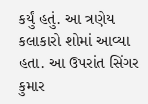કર્યું હતું. આ ત્રણેય કલાકારો શોમાં આવ્યા હતા. આ ઉપરાંત સિંગર કુમાર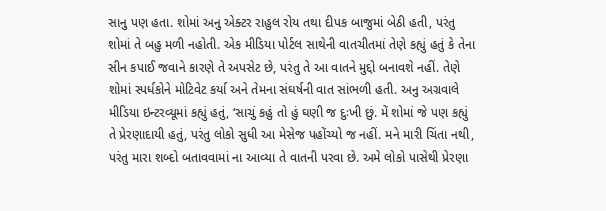સાનુ પણ હતા. શોમાં અનુ એક્ટર રાહુલ રોય તથા દીપક બાજુમાં બેઠી હતી, પરંતુ શોમાં તે બહુ મળી નહોતી. એક મીડિયા પોર્ટલ સાથેની વાતચીતમાં તેણે કહ્યું હતું કે તેના સીન કપાઈ જવાને કારણે તે અપસેટ છે, પરંતુ તે આ વાતને મુદ્દો બનાવશે નહીં. તેણે શોમાં સ્પર્ધકોને મોટિવેટ કર્યા અને તેમના સંઘર્ષની વાત સાંભળી હતી. અનુ અગ્રવાલે મીડિયા ઇન્ટરવ્યૂમાં કહ્યું હતું, ‘સાચું કહું તો હું ઘણી જ દુઃખી છું. મેં શોમાં જે પણ કહ્યું તે પ્રેરણાદાયી હતું, પરંતુ લોકો સુધી આ મેસેજ પહોંચ્યો જ નહીં. મને મારી ચિંતા નથી, પરંતુ મારા શબ્દો બતાવવામાં ના આવ્યા તે વાતની પરવા છે. અમે લોકો પાસેથી પ્રેરણા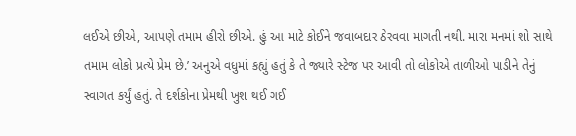લઈએ છીએ, આપણે તમામ હીરો છીએ. હું આ માટે કોઈને જવાબદાર ઠેરવવા માગતી નથી. મારા મનમાં શો સાથે તમામ લોકો પ્રત્યે પ્રેમ છે.’ અનુએ વધુમાં કહ્યું હતું કે તે જ્યારે સ્ટેજ પર આવી તો લોકોએ તાળીઓ પાડીને તેનું સ્વાગત કર્યું હતું. તે દર્શકોના પ્રેમથી ખુશ થઈ ગઈ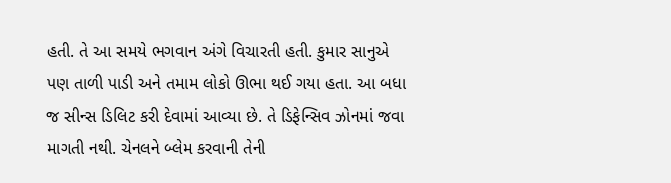હતી. તે આ સમયે ભગવાન અંગે વિચારતી હતી. કુમાર સાનુએ પણ તાળી પાડી અને તમામ લોકો ઊભા થઈ ગયા હતા. આ બધા જ સીન્સ ડિલિટ કરી દેવામાં આવ્યા છે. તે ડિફેન્સિવ ઝોનમાં જવા માગતી નથી. ચેનલને બ્લેમ કરવાની તેની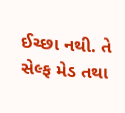ઈચ્છા નથી. તે સેલ્ફ મેડ તથા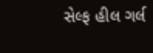સેલ્ફ હીલ ગર્લ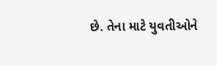છે. તેના માટે યુવતીઓને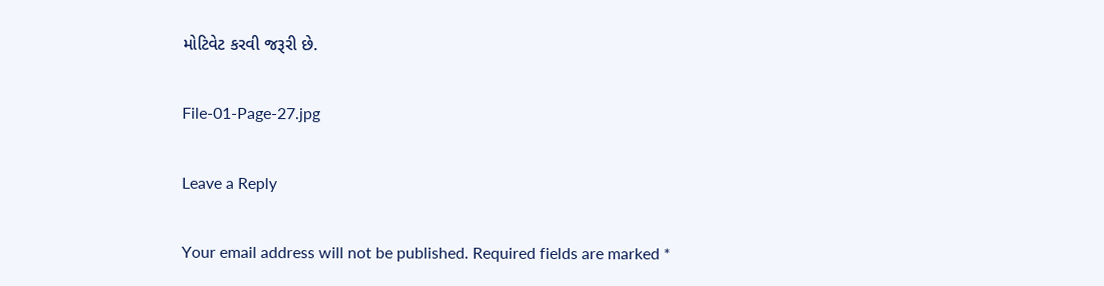મોટિવેટ કરવી જરૂરી છે.

File-01-Page-27.jpg

Leave a Reply

Your email address will not be published. Required fields are marked *